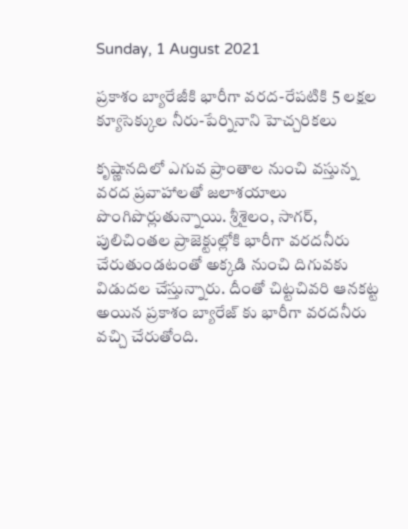Sunday, 1 August 2021

ప్రకాశం బ్యారేజీకి భారీగా వరద-రేపటికి 5 లక్షల క్యూసెక్కుల నీరు-పేర్నినాని హెచ్చరికలు

కృష్ణానదిలో ఎగువ ప్రాంతాల నుంచి వస్తున్న వరద ప్రవాహాలతో జలాశయాలు పొంగిపొర్లుతున్నాయి. శ్రీశైలం, సాగర్, పులిచింతల ప్రాజెక్టుల్లోకి భారీగా వరదనీరు చేరుతుండటంతో అక్కడి నుంచి దిగువకు విడుదల చేస్తున్నారు. దీంతో చిట్టచివరి ఆనకట్ట అయిన ప్రకాశం బ్యారేజ్ కు భారీగా వరదనీరు వచ్చి చేరుతోంది.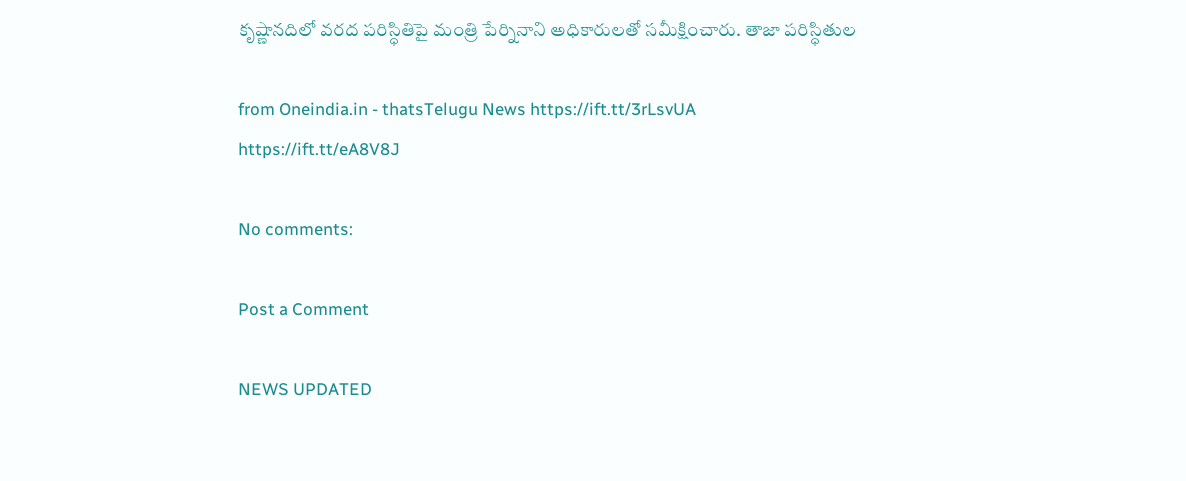కృష్ణానదిలో వరద పరిస్ధితిపై మంత్రి పేర్నినాని అధికారులతో సమీక్షించారు. తాజా పరిస్ధితుల

from Oneindia.in - thatsTelugu News https://ift.tt/3rLsvUA
https://ift.tt/eA8V8J

No comments:

Post a Comment

NEWS UPDATED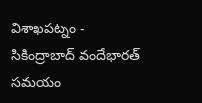విశాఖపట్నం - సికింద్రాబాద్ వందేభారత్ సమయం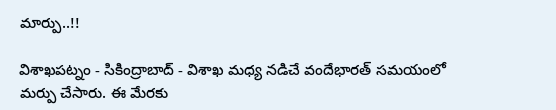మార్పు..!!

విశాఖపట్నం - సికింద్రాబాద్ - విశాఖ మధ్య నడిచే వందేభారత్ సమయంలో మర్పు చేసారు. ఈ మేరకు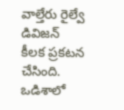వాల్తేరు రైల్వే డివిజన్ కీలక ప్రకటన చేసింది. ఒడిశాలో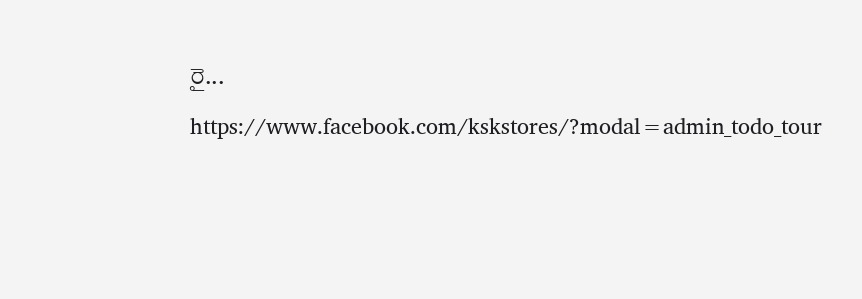రై...

https://www.facebook.com/kskstores/?modal=admin_todo_tour